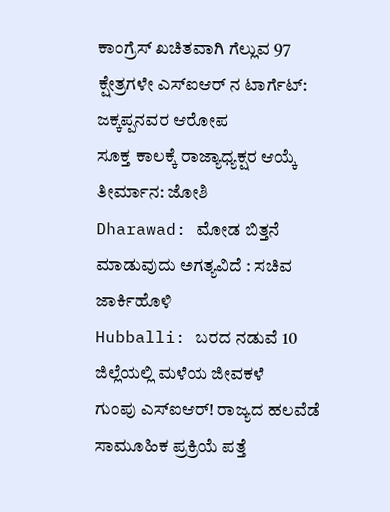ಕಾಂಗ್ರೆಸ್ ಖಚಿತವಾಗಿ ಗೆಲ್ಲುವ 97 ಕ್ಷೇತ್ರಗಳೇ ಎಸ್ಐಆರ್ ನ ಟಾರ್ಗೆಟ್: ಜಕ್ಕಪ್ಪನವರ ಆರೋಪ
ಸೂಕ್ತ ಕಾಲಕ್ಕೆ ರಾಜ್ಯಾಧ್ಯಕ್ಷರ ಆಯ್ಕೆ ತೀರ್ಮಾನ: ಜೋಶಿ
Dharawad: ಮೋಡ ಬಿತ್ತನೆ ಮಾಡುವುದು ಅಗತ್ಯವಿದೆ : ಸಚಿವ ಜಾರ್ಕಿಹೊಳಿ
Hubballi: ಬರದ ನಡುವೆ 10 ಜಿಲ್ಲೆಯಲ್ಲಿ ಮಳೆಯ ಜೀವಕಳೆ
ಗುಂಪು ಎಸ್ಐಆರ್! ರಾಜ್ಯದ ಹಲವೆಡೆ ಸಾಮೂಹಿಕ ಪ್ರಕ್ರಿಯೆ ಪತ್ತೆ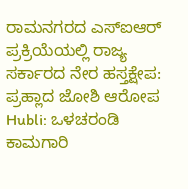ರಾಮನಗರದ ಎಸ್ಐಆರ್ ಪ್ರಕ್ರಿಯೆಯಲ್ಲಿ ರಾಜ್ಯ ಸರ್ಕಾರದ ನೇರ ಹಸ್ತಕ್ಷೇಪ: ಪ್ರಹ್ಲಾದ ಜೋಶಿ ಆರೋಪ
Hubli: ಒಳಚರಂಡಿ ಕಾಮಗಾರಿ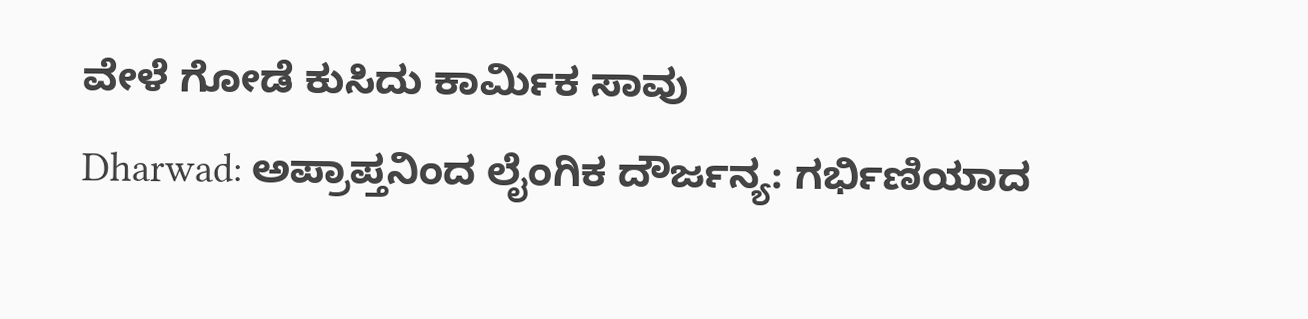ವೇಳೆ ಗೋಡೆ ಕುಸಿದು ಕಾರ್ಮಿಕ ಸಾವು
Dharwad: ಅಪ್ರಾಪ್ತನಿಂದ ಲೈಂಗಿಕ ದೌರ್ಜನ್ಯ: ಗರ್ಭಿಣಿಯಾದ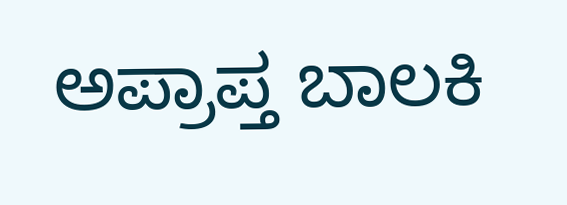ಅಪ್ರಾಪ್ತ ಬಾಲಕಿ